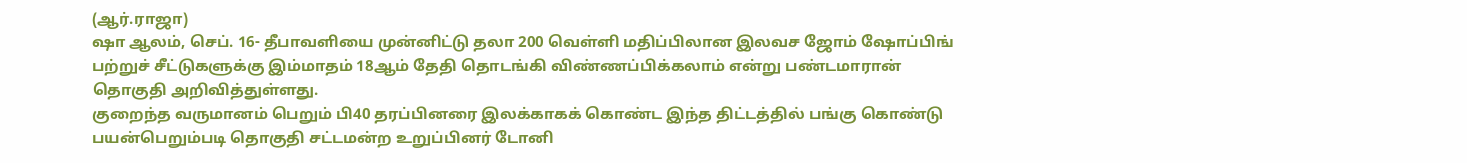(ஆர்.ராஜா)
ஷா ஆலம், செப். 16- தீபாவளியை முன்னிட்டு தலா 200 வெள்ளி மதிப்பிலான இலவச ஜோம் ஷோப்பிங் பற்றுச் சீட்டுகளுக்கு இம்மாதம் 18ஆம் தேதி தொடங்கி விண்ணப்பிக்கலாம் என்று பண்டமாரான் தொகுதி அறிவித்துள்ளது.
குறைந்த வருமானம் பெறும் பி40 தரப்பினரை இலக்காகக் கொண்ட இந்த திட்டத்தில் பங்கு கொண்டு பயன்பெறும்படி தொகுதி சட்டமன்ற உறுப்பினர் டோனி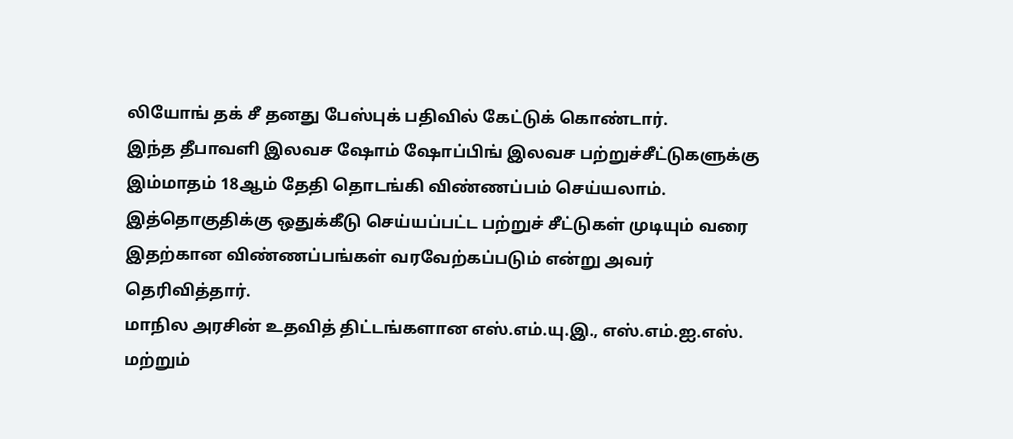லியோங் தக் சீ தனது பேஸ்புக் பதிவில் கேட்டுக் கொண்டார்.
இந்த தீபாவளி இலவச ஷோம் ஷோப்பிங் இலவச பற்றுச்சீட்டுகளுக்கு இம்மாதம் 18ஆம் தேதி தொடங்கி விண்ணப்பம் செய்யலாம். இத்தொகுதிக்கு ஒதுக்கீடு செய்யப்பட்ட பற்றுச் சீட்டுகள் முடியும் வரை இதற்கான விண்ணப்பங்கள் வரவேற்கப்படும் என்று அவர் தெரிவித்தார்.
மாநில அரசின் உதவித் திட்டங்களான எஸ்.எம்.யு.இ., எஸ்.எம்.ஐ.எஸ். மற்றும்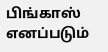பிங்காஸ் எனப்படும்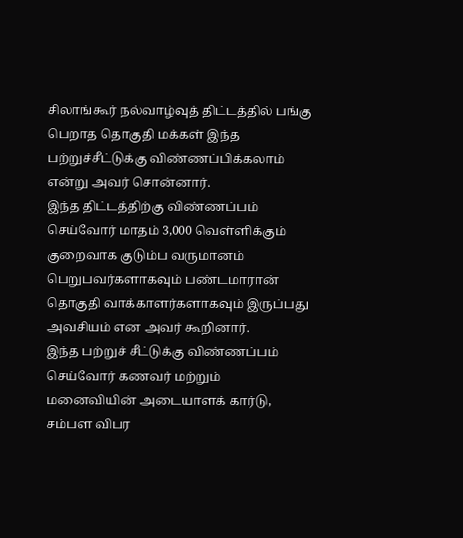சிலாங்கூர் நல்வாழ்வுத் திட்டத்தில் பங்கு பெறாத தொகுதி மக்கள் இந்த பற்றுச்சீட்டுக்கு விண்ணப்பிக்கலாம் என்று அவர் சொன்னார்.
இந்த திட்டத்திற்கு விண்ணப்பம் செய்வோர் மாதம் 3,000 வெள்ளிக்கும் குறைவாக குடும்ப வருமானம் பெறுபவர்களாகவும் பண்டமாரான் தொகுதி வாக்காளர்களாகவும் இருப்பது அவசியம் என அவர் கூறினார்.
இந்த பற்றுச் சீட்டுக்கு விண்ணப்பம் செய்வோர் கணவர் மற்றும் மனைவியின் அடையாளக் கார்டு, சம்பள விபர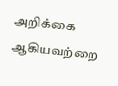அறிக்கை ஆகியவற்றை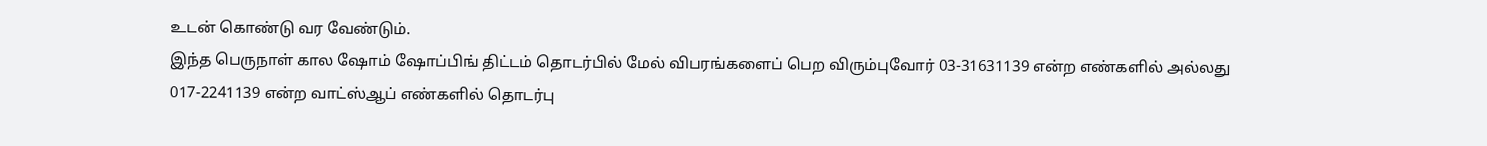உடன் கொண்டு வர வேண்டும்.
இந்த பெருநாள் கால ஷோம் ஷோப்பிங் திட்டம் தொடர்பில் மேல் விபரங்களைப் பெற விரும்புவோர் 03-31631139 என்ற எண்களில் அல்லது 017-2241139 என்ற வாட்ஸ்ஆப் எண்களில் தொடர்பு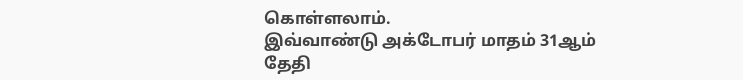கொள்ளலாம்.
இவ்வாண்டு அக்டோபர் மாதம் 31ஆம் தேதி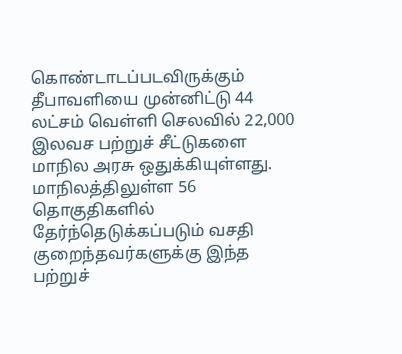கொண்டாடப்படவிருக்கும் தீபாவளியை முன்னிட்டு 44 லட்சம் வெள்ளி செலவில் 22,000 இலவச பற்றுச் சீட்டுகளை மாநில அரசு ஒதுக்கியுள்ளது. மாநிலத்திலுள்ள 56 தொகுதிகளில் தேர்ந்தெடுக்கப்படும் வசதி குறைந்தவர்களுக்கு இந்த பற்றுச்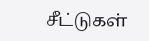சீட்டுகள்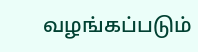வழங்கப்படும்